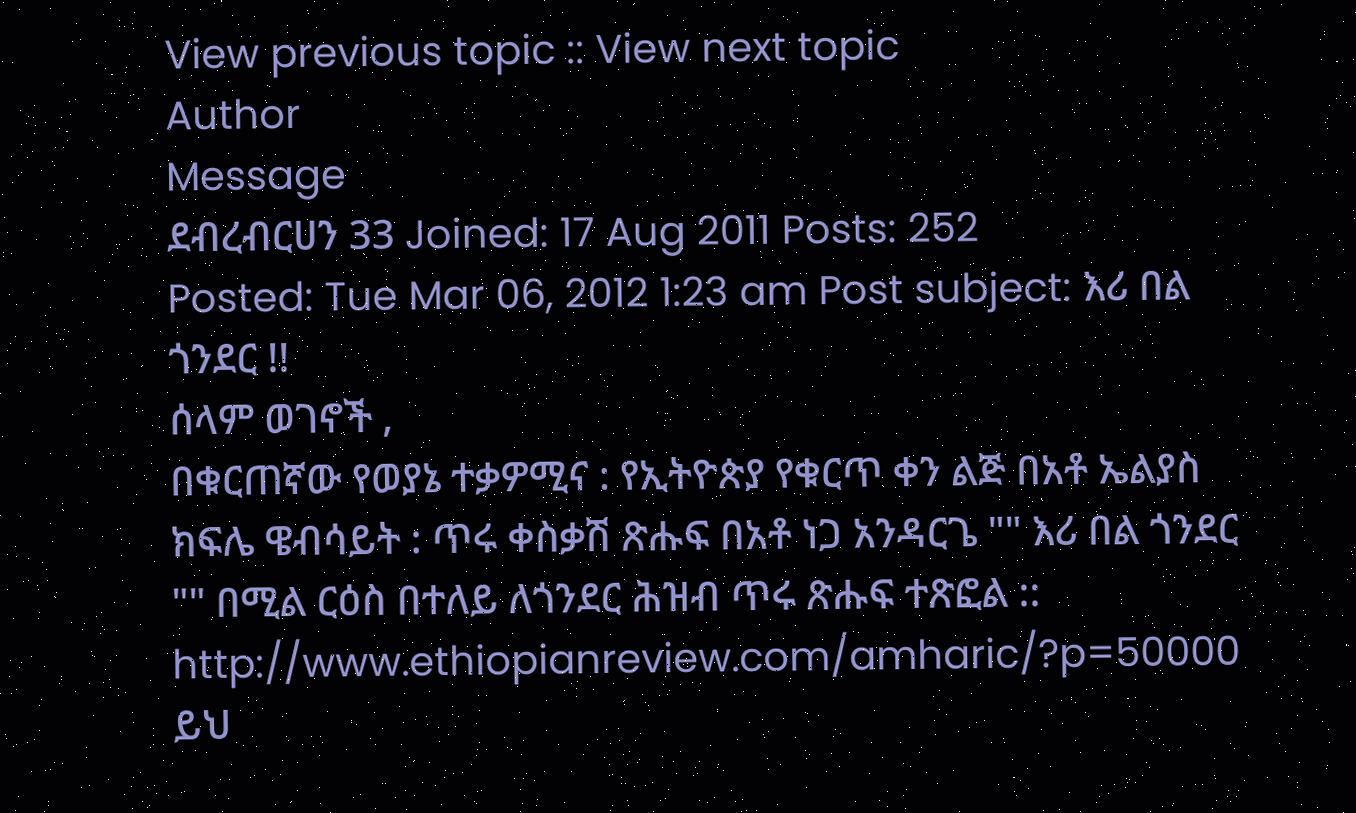View previous topic :: View next topic
Author
Message
ደብረብርሀን 33 Joined: 17 Aug 2011 Posts: 252
Posted: Tue Mar 06, 2012 1:23 am Post subject: እሪ በል ጎንደር !!
ሰላም ወገኖች ,
በቁርጠኛው የወያኔ ተቃዎሚና : የኢትዮጵያ የቁርጥ ቀን ልጅ በአቶ ኤልያስ ክፍሌ ዌብሳይት : ጥሩ ቀስቃሽ ጽሑፍ በአቶ ነጋ አንዳርጌ "" እሪ በል ጎንደር "" በሚል ርዕስ በተለይ ለጎንደር ሕዝብ ጥሩ ጽሑፍ ተጽፎል ::
http://www.ethiopianreview.com/amharic/?p=50000
ይህ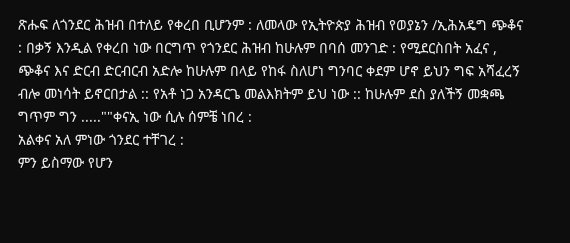ጽሑፍ ለጎንደር ሕዝብ በተለይ የቀረበ ቢሆንም : ለመላው የኢትዮጵያ ሕዝብ የወያኔን /ኢሕአዴግ ጭቆና : በቃኝ እንዲል የቀረበ ነው በርግጥ የጎንደር ሕዝብ ከሁሉም በባሰ መንገድ : የሚደርስበት አፈና , ጭቆና እና ድርብ ድርብርብ አድሎ ከሁሉም በላይ የከፋ ስለሆነ ግንባር ቀደም ሆኖ ይህን ግፍ አሻፈረኝ ብሎ መነሳት ይኖርበታል :: የአቶ ነጋ አንዳርጌ መልእክትም ይህ ነው :: ከሁሉም ደስ ያለችኝ መቋጫ ግጥም ግን .....""ቀናኢ ነው ሲሉ ሰምቼ ነበረ :
አልቀና አለ ምነው ጎንደር ተቸገረ :
ምን ይስማው የሆን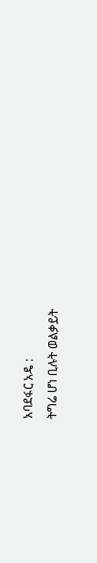አባደፋር አዴ :
ትግሬ ሆነ ቢሉት ወልቃይት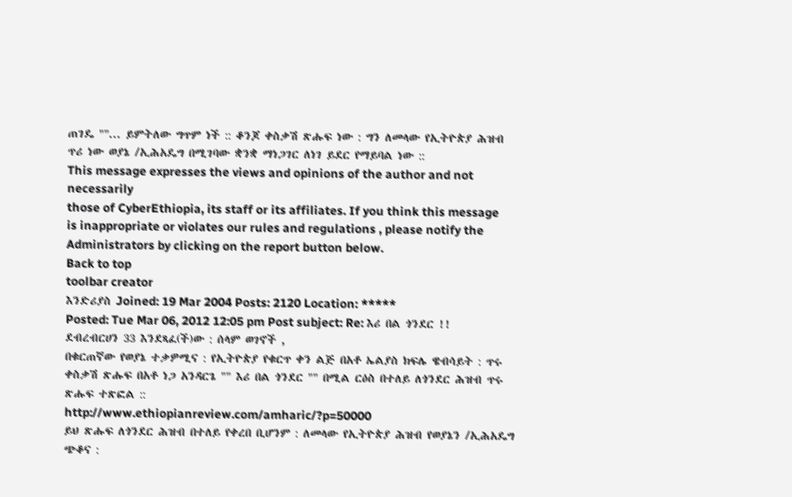ጠገዴ ""... ይምትለው ግጥም ነች :: ቆንጆ ቀስቃሽ ጽሑፍ ነው : ግን ለመላው የኢትዮጵያ ሕዝብ ጥሪ ነው ወያኔ /ኢሕአዴግ በሚገባው ቋንቋ ማነጋገር ለነገ ይደር የማይባል ነው ::
This message expresses the views and opinions of the author and not necessarily
those of CyberEthiopia, its staff or its affiliates. If you think this message
is inappropriate or violates our rules and regulations , please notify the Administrators by clicking on the report button below.
Back to top
toolbar creator
እንድሪያስ Joined: 19 Mar 2004 Posts: 2120 Location: *****
Posted: Tue Mar 06, 2012 12:05 pm Post subject: Re: እሪ በል ጎንደር !!
ደብረብርሀን 33 እንደጻፈ(ች)ው : ሰላም ወገኖች ,
በቁርጠኛው የወያኔ ተቃዎሚና : የኢትዮጵያ የቁርጥ ቀን ልጅ በአቶ ኤልያስ ክፍሌ ዌብሳይት : ጥሩ ቀስቃሽ ጽሑፍ በአቶ ነጋ አንዳርጌ "" እሪ በል ጎንደር "" በሚል ርዕስ በተለይ ለጎንደር ሕዝብ ጥሩ ጽሑፍ ተጽፎል ::
http://www.ethiopianreview.com/amharic/?p=50000
ይህ ጽሑፍ ለጎንደር ሕዝብ በተለይ የቀረበ ቢሆንም : ለመላው የኢትዮጵያ ሕዝብ የወያኔን /ኢሕአዴግ ጭቆና :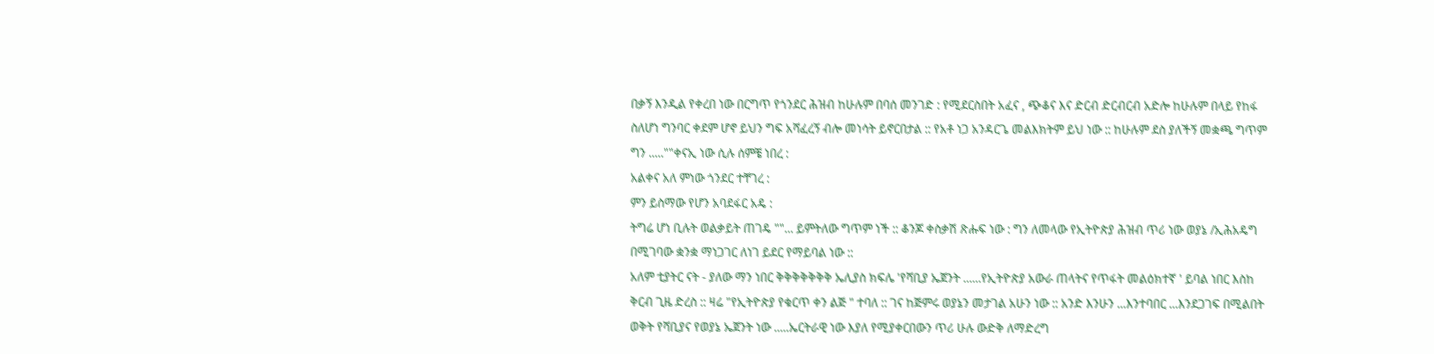በቃኝ እንዲል የቀረበ ነው በርግጥ የጎንደር ሕዝብ ከሁሉም በባሰ መንገድ : የሚደርስበት አፈና , ጭቆና እና ድርብ ድርብርብ አድሎ ከሁሉም በላይ የከፋ ስለሆነ ግንባር ቀደም ሆኖ ይህን ግፍ አሻፈረኝ ብሎ መነሳት ይኖርበታል :: የአቶ ነጋ አንዳርጌ መልእክትም ይህ ነው :: ከሁሉም ደስ ያለችኝ መቋጫ ግጥም ግን .....""ቀናኢ ነው ሲሉ ሰምቼ ነበረ :
አልቀና አለ ምነው ጎንደር ተቸገረ :
ምን ይስማው የሆን አባደፋር አዴ :
ትግሬ ሆነ ቢሉት ወልቃይት ጠገዴ ""... ይምትለው ግጥም ነች :: ቆንጆ ቀስቃሽ ጽሑፍ ነው : ግን ለመላው የኢትዮጵያ ሕዝብ ጥሪ ነው ወያኔ /ኢሕአዴግ በሚገባው ቋንቋ ማነጋገር ለነገ ይደር የማይባል ነው ::
አለም ቲያትር ናት - ያለው ማን ነበር ቅቅቅቅቅቅቅ ኤሊያስ ክፍሌ 'የሻቢያ ኤጀንት ......የኢትዮጵያ አውራ ጠላትና የጥፋት መልዕክተኛ ' ይባል ነበር እስከ ቅርብ ጊዜ ድረስ :: ዛሬ "የኢትዮጵያ የቁርጥ ቀን ልጅ " ተባለ :: ገና ከጅምሩ ወያኔን መታገል አሁን ነው :: አንድ እንሁን ...እንተባበር ...እንደጋገፍ በሚልበት ወቅት የሻቢያና የወያኔ ኤጀንት ነው .....ኤርትራዊ ነው እያለ የሚያቀርበውን ጥሪ ሁሉ ውድቅ ለማድረግ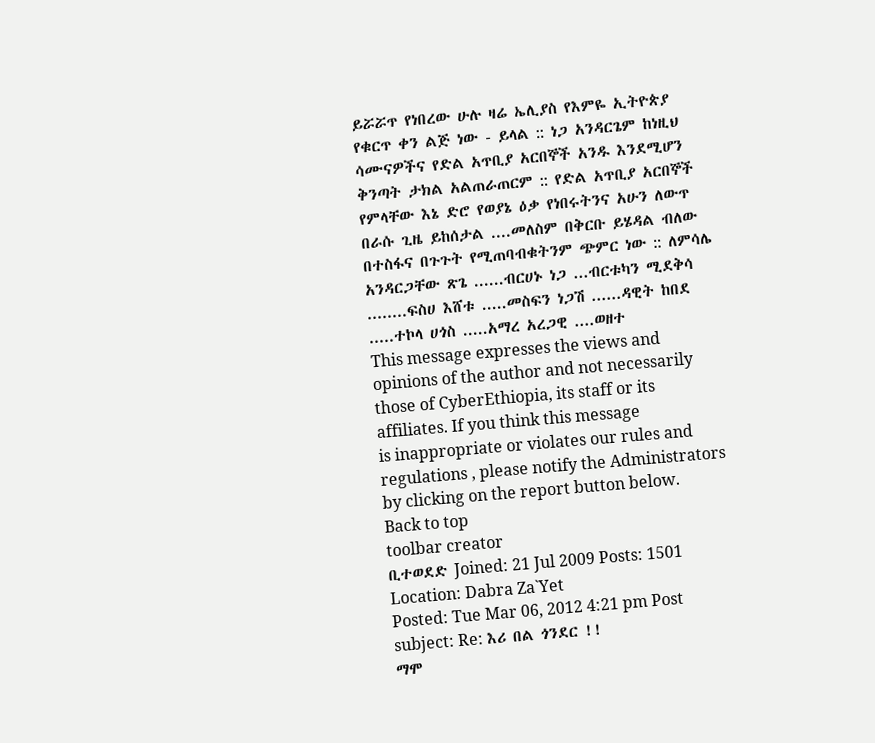ይሯሯጥ የነበረው ሁሉ ዛሬ ኤሊያስ የእምዬ ኢትዮጵያ የቁርጥ ቀን ልጅ ነው - ይላል :: ነጋ አንዳርጌም ከነዚህ ሳሙናዎችና የድል አጥቢያ አርበኞች አንዱ እንደሚሆን ቅንጣት ታክል አልጠራጠርም :: የድል አጥቢያ አርበኞች የምላቸው እኔ ድሮ የወያኔ ዕቃ የነበሩትንና አሁን ለውጥ በራሱ ጊዜ ይከሰታል ....መለስም በቅርቡ ይሄዳል ብለው በተስፋና በጉጉት የሚጠባብቁትንም ጭምር ነው :: ለምሳሌ አንዳርጋቸው ጽጌ ......ብርሀኑ ነጋ ...ብርቱካን ሚደቅሳ ........ፍስሀ እሸቱ .....መስፍን ነጋሽ ......ዳዊት ከበደ .....ተኮላ ሀጎስ .....አማረ አረጋዊ ....ወዘተ
This message expresses the views and opinions of the author and not necessarily
those of CyberEthiopia, its staff or its affiliates. If you think this message
is inappropriate or violates our rules and regulations , please notify the Administrators by clicking on the report button below.
Back to top
toolbar creator
ቢተወደድ Joined: 21 Jul 2009 Posts: 1501 Location: Dabra Za`Yet
Posted: Tue Mar 06, 2012 4:21 pm Post subject: Re: እሪ በል ጎንደር !!
ማሞ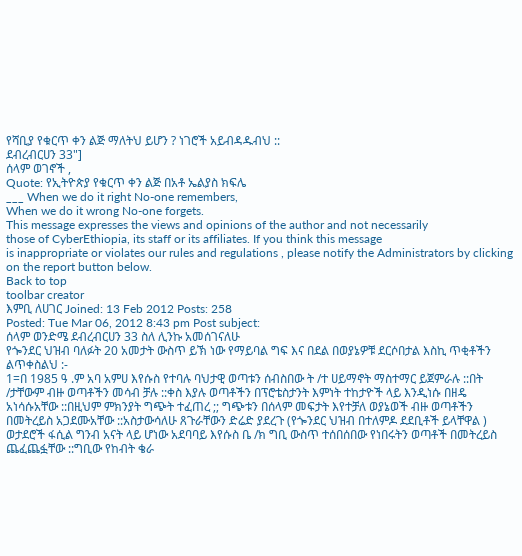የሻቢያ የቁርጥ ቀን ልጅ ማለትህ ይሆን ? ነገሮች አይብዳዱብህ ::
ደብረብርሀን 33"]
ሰላም ወገኖች ,
Quote: የኢትዮጵያ የቁርጥ ቀን ልጅ በአቶ ኤልያስ ክፍሌ
___ When we do it right No-one remembers,
When we do it wrong No-one forgets.
This message expresses the views and opinions of the author and not necessarily
those of CyberEthiopia, its staff or its affiliates. If you think this message
is inappropriate or violates our rules and regulations , please notify the Administrators by clicking on the report button below.
Back to top
toolbar creator
እምቢ ለሀገር Joined: 13 Feb 2012 Posts: 258
Posted: Tue Mar 06, 2012 8:43 pm Post subject:
ሰላም ወንድሜ ደብረብርሀን 33 ስለ ሊንኩ አመሰገናለሁ
የጐንደር ህዝብ ባለፉት 20 አመታት ውስጥ ይኽ ነው የማይባል ግፍ እና በደል በወያኔዎቹ ደርሶበታል እስኪ ጥቂቶችን ልጥቀስልህ :-
1=በ 1985 ዓ .ም አባ አምሀ እየሱስ የተባሉ ባህታዊ ወጣቱን ሰብስበው ት /ተ ሀይማኖት ማስተማር ይጀምራሉ ::በት /ታቸውም ብዙ ወጣቶችን መሳብ ቻሉ ::ቀስ እያሉ ወጣቶችን በፕሮቴስታንት እምነት ተከታዮች ላይ እንዲነሱ በዘዴ አነሳሱአቸው ::በዚህም ምክንያት ግጭት ተፈጠረ ;; ግጭቱን በሰላም መፍታት እየተቻለ ወያኔወች ብዙ ወጣቶችን በመትረይስ አጋደሙአቸው ::አስታውሳለሁ ጸጉራቸውን ድሬድ ያደረጉ (የጐንደር ህዝብ በተለምዶ ደደቢቶች ይላቸዋል ) ወታደሮች ፋሲል ግንብ አናት ላይ ሆነው አደባባይ እየሱስ ቤ /ክ ግቢ ውስጥ ተሰበሰበው የነበሩትን ወጣቶች በመትረይስ ጨፈጨፏቸው ::ግቢው የከብት ቄራ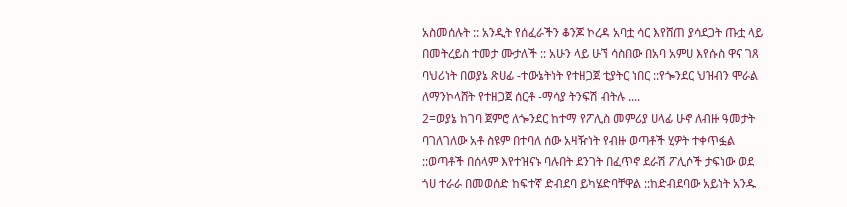አስመሰሉት :: አንዲት የሰፈራችን ቆንጆ ኮረዳ አባቷ ሳር እየሸጠ ያሳደጋት ጡቷ ላይ በመትረይስ ተመታ ሙታለች :: አሁን ላይ ሁኘ ሳስበው በአባ አምሀ እየሱስ ዋና ገጸ ባህሪነት በወያኔ ጽሀፊ -ተውኔትነት የተዘጋጀ ቲያትር ነበር ::የጐንደር ህዝብን ሞራል ለማንኮላሸት የተዘጋጀ ሰርቶ -ማሳያ ትንፍሽ ብትሉ ....
2=ወያኔ ከገባ ጀምሮ ለጐንደር ከተማ የፖሊስ መምሪያ ሀላፊ ሁኖ ለብዙ ዓመታት ባገለገለው አቶ ስዩም በተባለ ሰው አዛዥነት የብዙ ወጣቶች ሂዎት ተቀጥፏል ::ወጣቶች በሰላም እየተዝናኑ ባሉበት ደንገት በፈጥኖ ደራሽ ፖሊሶች ታፍነው ወደ ጎሀ ተራራ በመወሰድ ከፍተኛ ድብደባ ይካሄድባቸዋል ::ከድብደባው አይነት አንዱ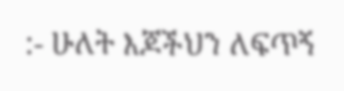:- ሁለት እጆችህን ለፍጥኝ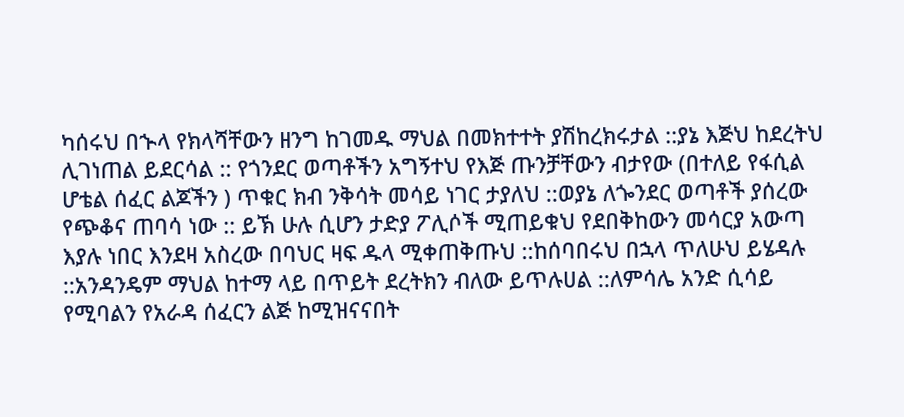ካሰሩህ በኍላ የክላሻቸውን ዘንግ ከገመዱ ማህል በመክተተት ያሽከረክሩታል ::ያኔ እጅህ ከደረትህ ሊገነጠል ይደርሳል :: የጎንደር ወጣቶችን አግኝተህ የእጅ ጡንቻቸውን ብታየው (በተለይ የፋሲል ሆቴል ሰፈር ልጆችን ) ጥቁር ክብ ንቅሳት መሳይ ነገር ታያለህ ::ወያኔ ለጐንደር ወጣቶች ያሰረው የጭቆና ጠባሳ ነው :: ይኽ ሁሉ ሲሆን ታድያ ፖሊሶች ሚጠይቁህ የደበቅከውን መሳርያ አውጣ እያሉ ነበር እንደዛ አስረው በባህር ዛፍ ዱላ ሚቀጠቅጡህ ::ከሰባበሩህ በኋላ ጥለሁህ ይሄዳሉ ::አንዳንዴም ማህል ከተማ ላይ በጥይት ደረትክን ብለው ይጥሉሀል ::ለምሳሌ አንድ ሲሳይ የሚባልን የአራዳ ሰፈርን ልጅ ከሚዝናናበት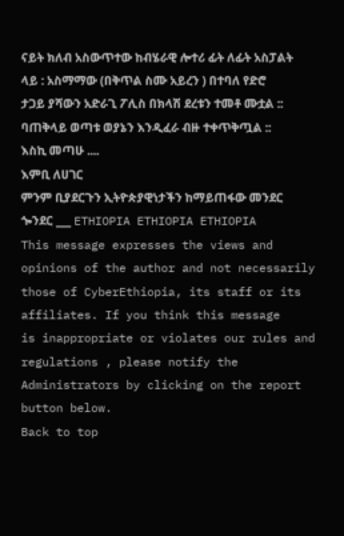ናይት ክለብ አስውጥተው ከብሄራዊ ሎተሪ ፊት ለፊት አስፓልት ላይ : አስማማው (በቅጥል ስሙ አይረን ) በተባለ የድሮ ታጋይ ያሻውን አድራጊ ፖሊስ በክላሽ ደረቱን ተመቶ ሙቷል :: ባጠቅላይ ወጣቱ ወያኔን እንዲፈራ ብዙ ተቀጥቅጧል ::
እስኪ መጣሁ ....
እምቢ ለሀገር
ምንም ቢያደርጉን ኢትዮጵያዊነታችን ከማይጠፋው መንደር ጐንደር ___ ETHIOPIA ETHIOPIA ETHIOPIA
This message expresses the views and opinions of the author and not necessarily
those of CyberEthiopia, its staff or its affiliates. If you think this message
is inappropriate or violates our rules and regulations , please notify the Administrators by clicking on the report button below.
Back to top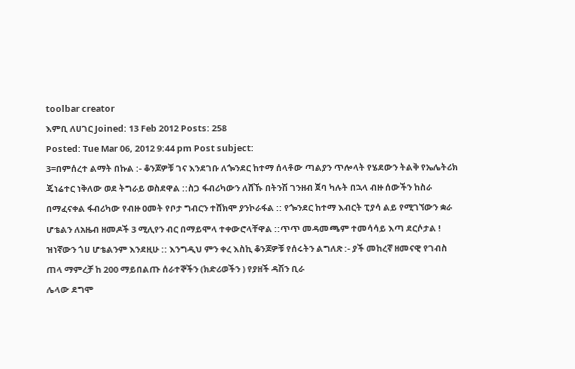toolbar creator
እምቢ ለሀገር Joined: 13 Feb 2012 Posts: 258
Posted: Tue Mar 06, 2012 9:44 pm Post subject:
3=በምሰረተ ልማት በኩል :- ቆንጆዎቹ ገና እንደገቡ ለጐንደር ከተማ ሰላቶው ጣልያን ጥሎላት የሄደውን ትልቅ የኤሌትሪክ ጄነሬተር ነቅለው ወደ ትግራይ ወስደዋል ::ስጋ ፋብሪካውን ለሸኹ በትንሽ ገንዘብ ጀባ ካሉት በኋላ ብዙ ሰውችን ከስራ በማፈናቀል ፋብሪካው የብዙ ዐመት የቦታ ግብርን ተሸክሞ ያንኮራፋል :: የጐንደር ከተማ እብርት ፒያሳ ልይ የሚገኘውን ቋራ ሆቴልን ለአዜብ ዘመዶች 3 ሚሊየን ብር በማይሞላ ተቀውሮላቸዋል ::ጥጥ መዳመጫም ተመሳሳይ እጣ ደርሶታል ! ዝነኛውን ጎሀ ሆቴልንም እንደዚሁ :: እንግዲህ ምን ቀረ እስኪ ቆንጆዎቹ የሰሩትን ልግለጽ :- ያች መከረኛ ዘመናዊ የገብስ ጠላ ማምረቻ ከ 200 ማይበልጡ ሰራተኞችን (ክድሪወችን ) የያዘች ዳሽን ቢራ
ሌላው ደግሞ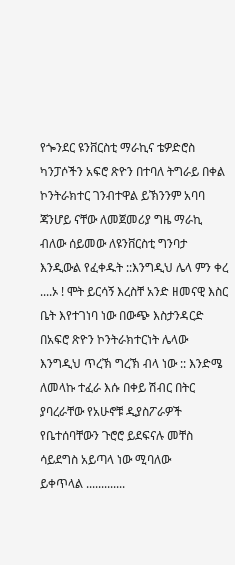የጐንደር ዩንቨርስቲ ማራኪና ቴዎድሮስ ካንፓሶችን አፍሮ ጽዮን በተባለ ትግራይ በቀል ኮንትራክተር ገንብተዋል ይኽንንም አባባ ጃንሆይ ናቸው ለመጀመሪያ ግዜ ማራኪ ብለው ሰይመው ለዩንቨርስቲ ግንባታ እንዲውል የፈቀዱት ::እንግዲህ ሌላ ምን ቀረ ....ኦ ! ሞት ይርሳኝ እረስቸ አንድ ዘመናዊ እስር ቤት እየተገነባ ነው በውጭ እስታንዳርድ በአፍሮ ጽዮን ኮንትራክተርነት ሌላው እንግዲህ ጥረኽ ግረኽ ብላ ነው :: እንድሜ ለመላኩ ተፈራ እሱ በቀይ ሽብር በትር ያባረራቸው የአሁኖቹ ዲያስፖራዎች የቤተሰባቸውን ጉሮሮ ይደፍናሉ መቸስ ሳይደግስ አይጣላ ነው ሚባለው
ይቀጥላል .............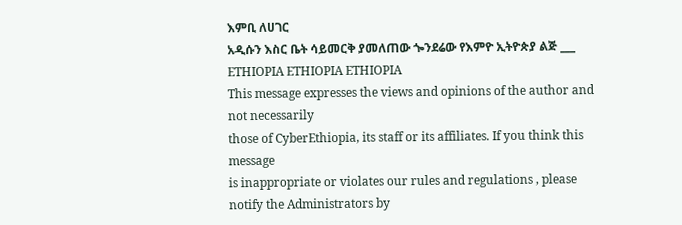እምቢ ለሀገር
አዲሱን እስር ቤት ሳይመርቅ ያመለጠው ጐንደሬው የእምዮ ኢትዮጵያ ልጅ ___ ETHIOPIA ETHIOPIA ETHIOPIA
This message expresses the views and opinions of the author and not necessarily
those of CyberEthiopia, its staff or its affiliates. If you think this message
is inappropriate or violates our rules and regulations , please notify the Administrators by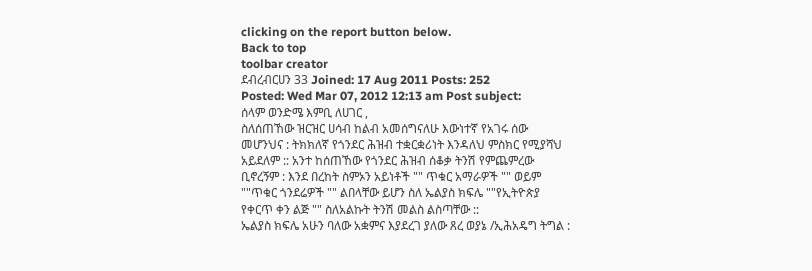clicking on the report button below.
Back to top
toolbar creator
ደብረብርሀን 33 Joined: 17 Aug 2011 Posts: 252
Posted: Wed Mar 07, 2012 12:13 am Post subject:
ሰላም ወንድሜ እምቢ ለሀገር ,
ስለሰጠኸው ዝርዝር ሀሳብ ከልብ አመሰግናለሁ እውነተኛ የአገሩ ሰው መሆንህና : ትክክለኛ የጎንደር ሕዝብ ተቋርቋሪነት እንዳለህ ምስክር የሚያሻህ አይደለም :: አንተ ከሰጠኸው የጎንደር ሕዝብ ሰቆቃ ትንሽ የምጨምረው ቢኖረኝም : እንደ በረከት ስምኦን አይነቶች "" ጥቁር አማራዎች "" ወይም ""ጥቁር ጎንደሬዎች "" ልበላቸው ይሆን ስለ ኤልያስ ክፍሌ ""የኢትዮጵያ የቀርጥ ቀን ልጅ "" ስለአልኩት ትንሽ መልስ ልስጣቸው ::
ኤልያስ ክፍሌ አሁን ባለው አቋምና እያደረገ ያለው ጸረ ወያኔ /ኢሕአዴግ ትግል :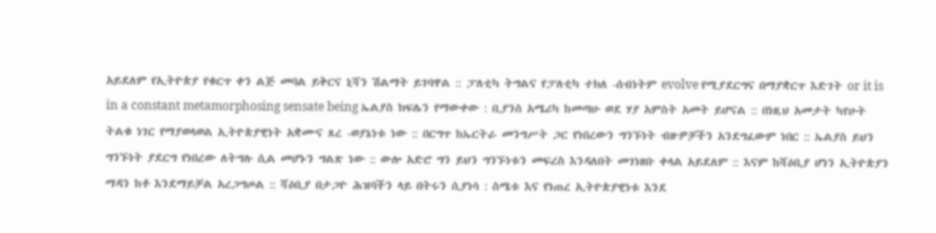አይደለም የኢትዮጵያ የቁርጥ ቀን ልጅ መባል ይቅርና ኒሻን ሽልማት ይገባዋል :: ፓለቲካ ትግልና የፓለቲካ ተክለ -ሰብነትም evolve የሚያደርግና በማያቋርጥ እድገት or it is in a constant metamorphosing sensate being ኤልያስ ክፍሌን የማውቀው : ቢያንስ አሜሪካ ከመጣሁ ወደ ሃያ አምስት አመት ይሆናል :: በነዚህ አመታት ካየሁት ትልቁ ነገር የማያወላወል ኢትዮጵያዊነት አቋሙና ጸረ -ወያኔነቱ ነው :: በርግጥ ከኤርትራ መንግሥት ጋር የነበረውን ግንኙነት ብዙዎቻችን አንደግፈውም ነበር :: ኤልያስ ይህን ግንኙነት ያደርግ የነበረው ለትግሉ ሲል መሆኑን ግልጽ ነው :: ውሎ አድሮ ግን ይህን ግንኙነቱን መፍረስ እንዳለበት መገነዘቡ ቀላል አይደለም :: እናም ከሻዕቢያ ሆነን ኢትዮጵያን ማዳን ከቶ እንደማይቻል አረጋግጦል :: ሻዕቢያ በታጋዮ ሕዝባችን ላይ በትሩን ሲያነሳ : ስሜቱ እና የነጠረ ኢትዮጵያዊነቱ እንደ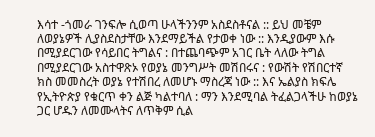እሳተ -ጎመራ ገንፍሎ ሲወጣ ሁላችንንም አስደስቶናል :: ይህ መቼም ለወያኔዎች ሊያስደስታቸው እንደማይችል የታወቀ ነው :: እንዲያውም እሱ በሚያደርገው የሳይበር ትግልና : በተጨባጭም አገር ቤት ላለው ትግል በሚያደርገው አስተዋጽኦ የወያኔ መንግሥት መሽበሩና : የውሽት የሽበርተኛ ክስ መመስረት ወያኔ የተሽበረ ለመሆኑ ማስረጃ ነው :: እና ኤልያስ ክፍሌ የኢትዮጵያ የቁርጥ ቀን ልጅ ካልተባለ : ማን እንደሚባል ትፈልጋላችሁ ከወያኔ ጋር ሆዱን ለመሙላትና ለጥቅም ሲል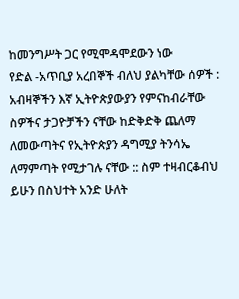ከመንግሥት ጋር የሚሞዳሞደውን ነው
የድል -አጥቢያ አረበኞች ብለህ ያልካቸው ሰዎች : አብዛኞችን እኛ ኢትዮጵያውያን የምናከብራቸው ስዎችና ታጋዮቻችን ናቸው ከድቅድቅ ጨለማ ለመውጣትና የኢትዮጵያን ዳግሚያ ትንሳኤ ለማምጣት የሚታገሉ ናቸው :: ስም ተዛብርቆብህ ይሁን በስህተት አንድ ሁለት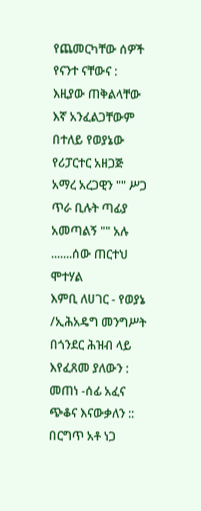የጨመርካቸው ሰዎች የናንተ ናቸውና : እዚያው ጠቅልላቸው እኛ አንፈልጋቸውም በተለይ የወያኔው የሪፓርተር አዘጋጅ አማረ አረጋዊን "" ሥጋ ጥራ ቢሉት ጣፊያ አመጣልኝ "" አሉ .......ሰው ጠርተህ ሞተሃል
እምቢ ለሀገር - የወያኔ /ኢሕአዴግ መንግሥት በጎንደር ሕዝብ ላይ እየፈጸመ ያለውን : መጠነ -ሰፊ አፈና ጭቆና እናውቃለን :: በርግጥ አቶ ነጋ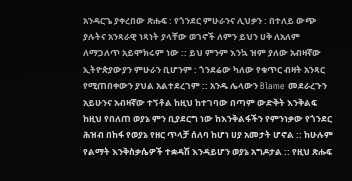አንዳርጌ ያቀረበው ጽሑፍ : የጎንደር ምሁራንና ሊህቃን : በተለይ ውጭ ያሉትና አንጻራዊ ነጻነት ያላቸው ወገኖች ለምን ይህን ሀቅ ለአለም ለማጋለጥ አይሞክሩም ነው :: ይህ ምንም እንኳ ዝም ያለው አብዛኛው ኢትዮጵያውያን ምሁራን ቢሆንም : ጎንደሬው ካለው የቁጥር ብዛት አንጻር የሚጠበቀውን ያህል አልተደረገም :: አንዱ ሌላውን Blame መደራረጉን አይሁንና አብዛኛው ተኝቶል ከዚህ ከተገባው በጣም ውድቅት እንቅልፍ ከዚህ የበለጠ ወያኔ ምን ቢያደርግ ነው ከእንቅልፋችን የምንነቃው የጎንደር ሕዝብ በከፋ የወያኔ የዘር ጥላቻ ሰለባ ከሆነ ሀያ አመታት ሆኖል :: ከሁሉም የልማት እንቅስቃሴዎች ተቋዳሽ እንዳይሆን ወያኔ አግዶታል :: የዚህ ጽሑፍ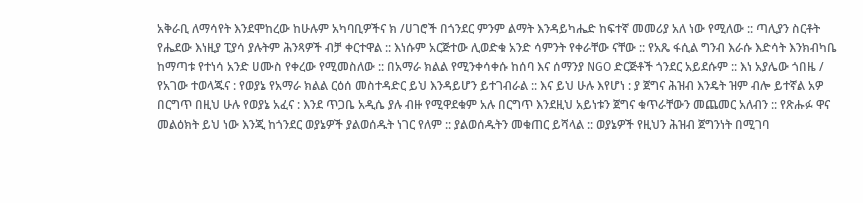አቅራቢ ለማሳየት እንደሞከረው ከሁሉም አካባቢዎችና ክ /ሀገሮች በጎንደር ምንም ልማት እንዳይካሔድ ከፍተኛ መመሪያ አለ ነው የሚለው :: ጣሊያን ስርቶት የሔደው እነዚያ ፒያሳ ያሉትም ሕንጻዎች ብቻ ቀርተዋል :: እነሱም አርጅተው ሊወድቁ አንድ ሳምንት የቀራቸው ናቸው :: የአጼ ፋሲል ግንብ እራሱ እድሳት እንክብካቤ ከማጣቱ የተነሳ አንድ ሀሙስ የቀረው የሚመስለው :: በአማራ ክልል የሚንቀሳቀሱ ከሰባ እና ሰማንያ NGO ድርጅቶች ጎንደር አይደሱም :: እነ አያሌው ጎበዜ / የአገው ተወላጁና : የወያኔ የአማራ ክልል ርዕሰ መስተዳድር ይህ እንዳይሆን ይተገብራል :: እና ይህ ሁሉ እየሆነ : ያ ጀግና ሕዝብ እንዴት ዝም ብሎ ይተኛል አዎ በርግጥ በዚህ ሁሉ የወያኔ አፈና : እንደ ጥጋቤ አዲሴ ያሉ ብዙ የሚዋደቁም አሉ በርግጥ እንደዚህ አይነቱን ጀግና ቁጥራቸውን መጨመር አለብን :: የጽሑፉ ዋና መልዕክት ይህ ነው እንጂ ከጎንደር ወያኔዎች ያልወሰዱት ነገር የለም :: ያልወሰዱትን መቁጠር ይሻላል :: ወያኔዎች የዚህን ሕዝብ ጀግንነት በሚገባ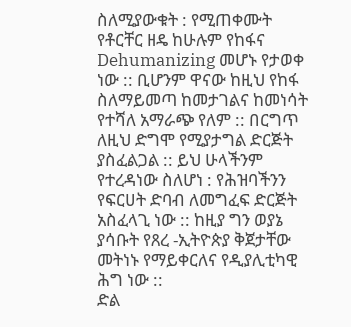ስለሚያውቁት : የሚጠቀሙት የቶርቸር ዘዴ ከሁሉም የከፋና Dehumanizing መሆኑ የታወቀ ነው :: ቢሆንም ዋናው ከዚህ የከፋ ስለማይመጣ ከመታገልና ከመነሳት የተሻለ አማራጭ የለም :: በርግጥ ለዚህ ድግሞ የሚያታግል ድርጅት ያስፈልጋል :: ይህ ሁላችንም የተረዳነው ስለሆነ : የሕዝባችንን የፍርሀት ድባብ ለመግፈፍ ድርጅት አስፈላጊ ነው :: ከዚያ ግን ወያኔ ያሳቡት የጸረ -ኢትዮጵያ ቅጀታቸው መትነኑ የማይቀርለና የዲያሊቲካዊ ሕግ ነው ::
ድል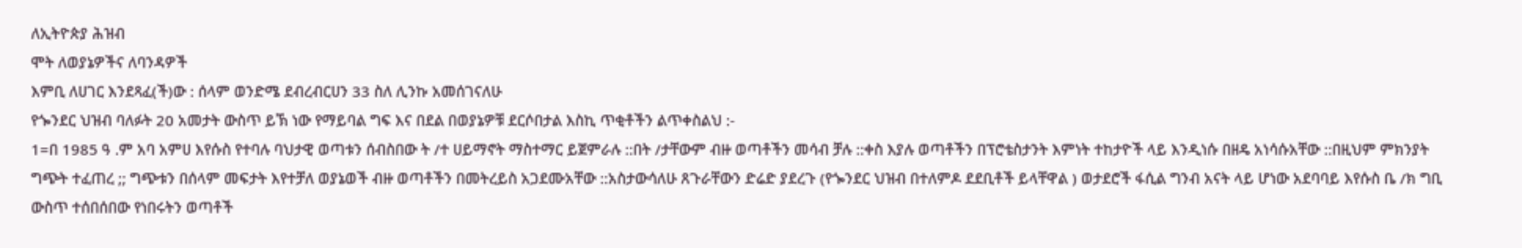ለኢትዮጵያ ሕዝብ
ሞት ለወያኔዎችና ለባንዳዎች
እምቢ ለሀገር እንደጻፈ(ች)ው : ሰላም ወንድሜ ደብረብርሀን 33 ስለ ሊንኩ አመሰገናለሁ
የጐንደር ህዝብ ባለፉት 20 አመታት ውስጥ ይኽ ነው የማይባል ግፍ እና በደል በወያኔዎቹ ደርሶበታል እስኪ ጥቂቶችን ልጥቀስልህ :-
1=በ 1985 ዓ .ም አባ አምሀ እየሱስ የተባሉ ባህታዊ ወጣቱን ሰብስበው ት /ተ ሀይማኖት ማስተማር ይጀምራሉ ::በት /ታቸውም ብዙ ወጣቶችን መሳብ ቻሉ ::ቀስ እያሉ ወጣቶችን በፕሮቴስታንት እምነት ተከታዮች ላይ እንዲነሱ በዘዴ አነሳሱአቸው ::በዚህም ምክንያት ግጭት ተፈጠረ ;; ግጭቱን በሰላም መፍታት እየተቻለ ወያኔወች ብዙ ወጣቶችን በመትረይስ አጋደሙአቸው ::አስታውሳለሁ ጸጉራቸውን ድሬድ ያደረጉ (የጐንደር ህዝብ በተለምዶ ደደቢቶች ይላቸዋል ) ወታደሮች ፋሲል ግንብ አናት ላይ ሆነው አደባባይ እየሱስ ቤ /ክ ግቢ ውስጥ ተሰበሰበው የነበሩትን ወጣቶች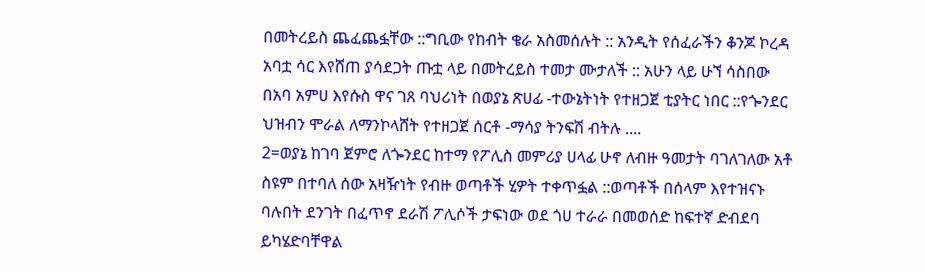በመትረይስ ጨፈጨፏቸው ::ግቢው የከብት ቄራ አስመሰሉት :: አንዲት የሰፈራችን ቆንጆ ኮረዳ አባቷ ሳር እየሸጠ ያሳደጋት ጡቷ ላይ በመትረይስ ተመታ ሙታለች :: አሁን ላይ ሁኘ ሳስበው በአባ አምሀ እየሱስ ዋና ገጸ ባህሪነት በወያኔ ጽሀፊ -ተውኔትነት የተዘጋጀ ቲያትር ነበር ::የጐንደር ህዝብን ሞራል ለማንኮላሸት የተዘጋጀ ሰርቶ -ማሳያ ትንፍሽ ብትሉ ....
2=ወያኔ ከገባ ጀምሮ ለጐንደር ከተማ የፖሊስ መምሪያ ሀላፊ ሁኖ ለብዙ ዓመታት ባገለገለው አቶ ስዩም በተባለ ሰው አዛዥነት የብዙ ወጣቶች ሂዎት ተቀጥፏል ::ወጣቶች በሰላም እየተዝናኑ ባሉበት ደንገት በፈጥኖ ደራሽ ፖሊሶች ታፍነው ወደ ጎሀ ተራራ በመወሰድ ከፍተኛ ድብደባ ይካሄድባቸዋል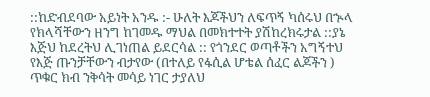::ከድብደባው አይነት አንዱ :- ሁለት እጆችህን ለፍጥኝ ካሰሩህ በኍላ የክላሻቸውን ዘንግ ከገመዱ ማህል በመክተተት ያሽከረክሩታል ::ያኔ እጅህ ከደረትህ ሊገነጠል ይደርሳል :: የጎንደር ወጣቶችን አግኝተህ የእጅ ጡንቻቸውን ብታየው (በተለይ የፋሲል ሆቴል ሰፈር ልጆችን ) ጥቁር ክብ ንቅሳት መሳይ ነገር ታያለህ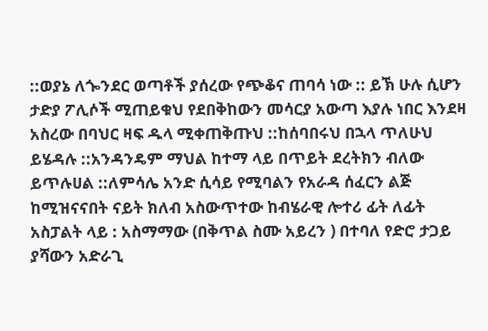::ወያኔ ለጐንደር ወጣቶች ያሰረው የጭቆና ጠባሳ ነው :: ይኽ ሁሉ ሲሆን ታድያ ፖሊሶች ሚጠይቁህ የደበቅከውን መሳርያ አውጣ እያሉ ነበር እንደዛ አስረው በባህር ዛፍ ዱላ ሚቀጠቅጡህ ::ከሰባበሩህ በኋላ ጥለሁህ ይሄዳሉ ::አንዳንዴም ማህል ከተማ ላይ በጥይት ደረትክን ብለው ይጥሉሀል ::ለምሳሌ አንድ ሲሳይ የሚባልን የአራዳ ሰፈርን ልጅ ከሚዝናናበት ናይት ክለብ አስውጥተው ከብሄራዊ ሎተሪ ፊት ለፊት አስፓልት ላይ : አስማማው (በቅጥል ስሙ አይረን ) በተባለ የድሮ ታጋይ ያሻውን አድራጊ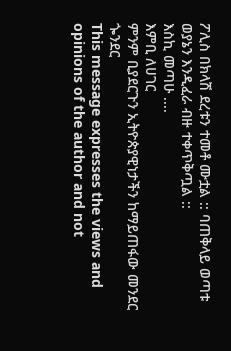ፖሊስ በክላሽ ደረቱን ተመቶ ሙቷል :: ባጠቅላይ ወጣቱ ወያኔን እንዲፈራ ብዙ ተቀጥቅጧል ::
እስኪ መጣሁ ....
እምቢ ለሀገር
ምንም ቢያደርጉን ኢትዮጵያዊነታችን ከማይጠፋው መንደር ጐንደር
This message expresses the views and opinions of the author and not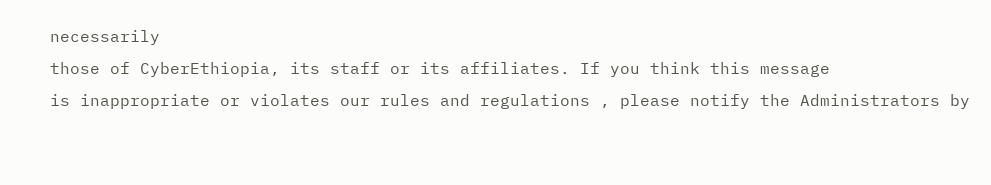necessarily
those of CyberEthiopia, its staff or its affiliates. If you think this message
is inappropriate or violates our rules and regulations , please notify the Administrators by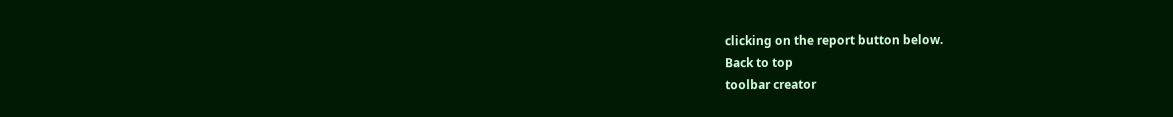clicking on the report button below.
Back to top
toolbar creator